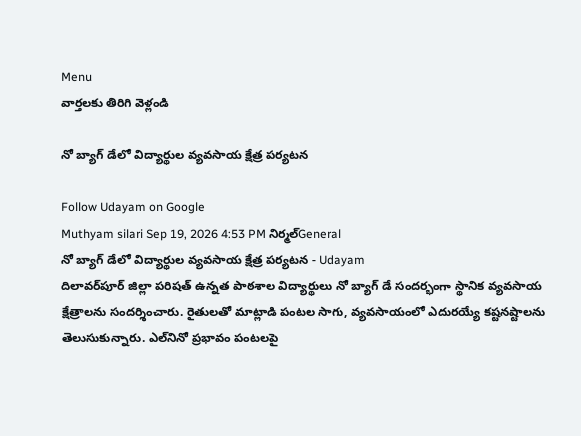Menu
వార్తలకు తిరిగి వెళ్లండి

నో బ్యాగ్ డేలో విద్యార్థుల వ్యవసాయ క్షేత్ర పర్యటన

Follow Udayam on Google
Muthyam silari Sep 19, 2026 4:53 PM నిర్మల్General
నో బ్యాగ్ డేలో విద్యార్థుల వ్యవసాయ క్షేత్ర పర్యటన - Udayam
దిలావర్‌పూర్ జిల్లా పరిషత్ ఉన్నత పాఠశాల విద్యార్థులు నో బ్యాగ్ డే సందర్భంగా స్థానిక వ్యవసాయ క్షేత్రాలను సందర్శించారు. రైతులతో మాట్లాడి పంటల సాగు, వ్యవసాయంలో ఎదురయ్యే కష్టనష్టాలను తెలుసుకున్నారు. ఎల్‌నినో ప్రభావం పంటలపై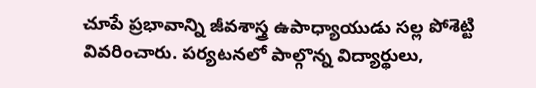చూపే ప్రభావాన్ని జీవశాస్త్ర ఉపాధ్యాయుడు సల్ల పోశెట్టి వివరించారు. పర్యటనలో పాల్గొన్న విద్యార్థులు,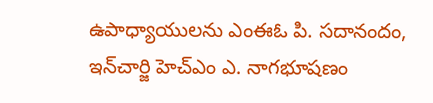ఉపాధ్యాయులను ఎంఈఓ పి. సదానందం, ఇన్‌చార్జి హెచ్‌ఎం ఎ. నాగభూషణం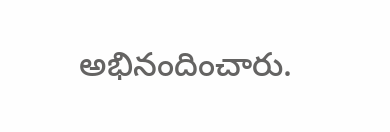అభినందించారు.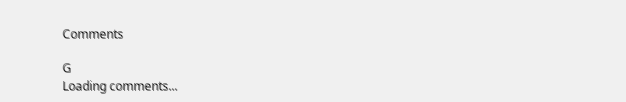Comments

G
Loading comments...